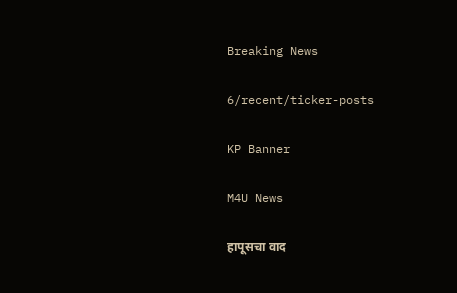Breaking News

6/recent/ticker-posts

KP Banner

M4U News

हापूसचा वाद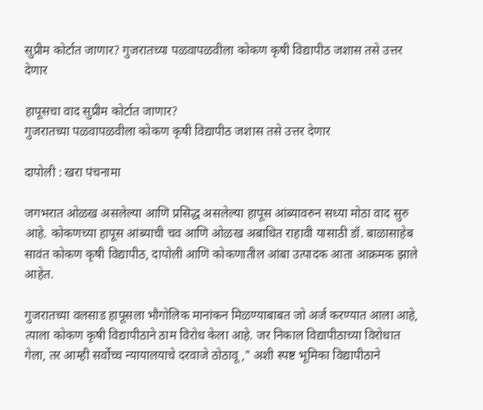सुप्रीम कोर्टात जाणार? गुजरातच्या पळवापळवीला कोकण कृषी विद्यापीठ जशास तसे उत्तर देणार

हापूसचा वाद सुप्रीम कोर्टात जाणार?
गुजरातच्या पळवापळवीला कोकण कृषी विद्यापीठ जशास तसे उत्तर देणार

दापोली : खरा पंचनामा

जगभरात ओळख असलेल्या आणि प्रसिद्ध असलेल्या हापूस आंब्यावरुन सध्या मोठा वाद सुरु आहे. कोकणच्या हापूस आंब्याची चव आणि ओळख अबाधित राहावी यासाठी डॉ. बाळासाहेब सावंत कोकण कृषी विद्यापीठ, दापोली आणि कोकणातील आंबा उत्पादक आता आक्रमक झाले आहेत.

गुजरातच्या वलसाड हापूसला भौगोलिक मानांकन मिळण्याबाबत जो अर्ज करण्यात आला आहे, त्याला कोकण कृषी विद्यापीठाने ठाम विरोध केला आहे. जर निकाल विद्यापीठाच्या विरोधात गेला, तर आम्ही सर्वोच्च न्यायालयाचे दरवाजे ठोठावू," अशी स्पष्ट भूमिका विद्यापीठाने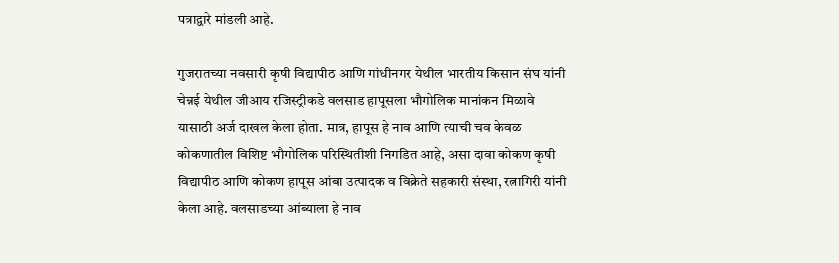पत्राद्वारे मांडली आहे.

गुजरातच्या नवसारी कृषी विद्यापीठ आणि गांधीनगर येथील भारतीय किसान संघ यांनी चेन्नई येथील जीआय रजिस्ट्रीकडे वलसाड हापूसला भौगोलिक मानांकन मिळावे यासाठी अर्ज दाखल केला होता. मात्र, हापूस हे नाव आणि त्याची चव केवळ कोकणातील विशिष्ट भौगोलिक परिस्थितीशी निगडित आहे, असा दावा कोकण कृषी विद्यापीठ आणि कोकण हापूस आंबा उत्पादक व विक्रेते सहकारी संस्था, रत्नागिरी यांनी केला आहे. वलसाडच्या आंब्याला हे नाव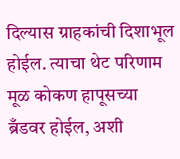दिल्यास ग्राहकांची दिशाभूल होईल. त्याचा थेट परिणाम मूळ कोकण हापूसच्या ब्रँडवर होईल, अशी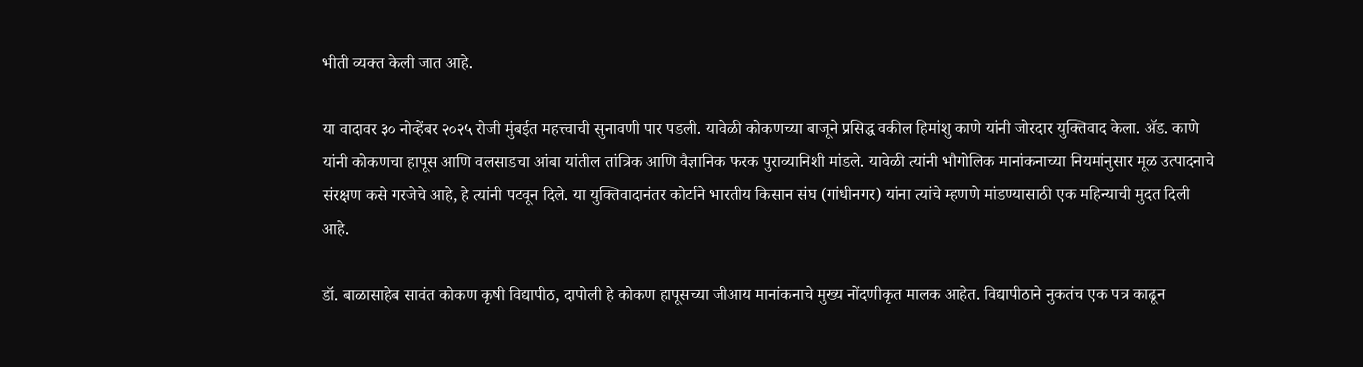भीती व्यक्त केली जात आहे.

या वादावर ३० नोव्हेंबर २०२५ रोजी मुंबईत महत्त्वाची सुनावणी पार पडली. यावेळी कोकणच्या बाजूने प्रसिद्ध वकील हिमांशु काणे यांनी जोरदार युक्तिवाद केला. ॲड. काणे यांनी कोकणचा हापूस आणि वलसाडचा आंबा यांतील तांत्रिक आणि वैज्ञानिक फरक पुराव्यानिशी मांडले. यावेळी त्यांनी भौगोलिक मानांकनाच्या नियमांनुसार मूळ उत्पादनाचे संरक्षण कसे गरजेचे आहे, हे त्यांनी पटवून दिले. या युक्तिवादानंतर कोर्टाने भारतीय किसान संघ (गांधीनगर) यांना त्यांचे म्हणणे मांडण्यासाठी एक महिन्याची मुदत दिली आहे.

डॉ. बाळासाहेब सावंत कोकण कृषी विद्यापीठ, दापोली हे कोकण हापूसच्या जीआय मानांकनाचे मुख्य नोंदणीकृत मालक आहेत. विद्यापीठाने नुकतंच एक पत्र काढून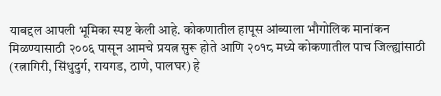याबद्दल आपली भूमिका स्पष्ट केली आहे. कोकणातील हापूस आंब्याला भौगोलिक मानांकन मिळण्यासाठी २००६ पासून आमचे प्रयत्न सुरू होते आणि २०१८ मध्ये कोकणातील पाच जिल्ह्यांसाठी (रत्नागिरी, सिंधुदुर्ग, रायगड, ठाणे, पालघर) हे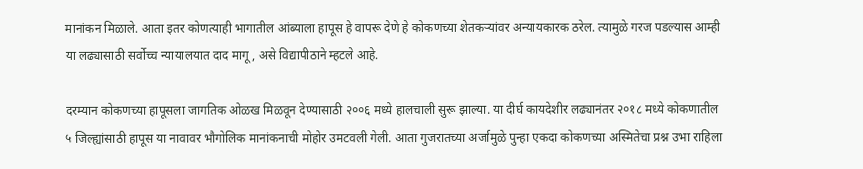मानांकन मिळाले. आता इतर कोणत्याही भागातील आंब्याला हापूस हे वापरू देणे हे कोकणच्या शेतकऱ्यांवर अन्यायकारक ठरेल. त्यामुळे गरज पडल्यास आम्ही या लढ्यासाठी सर्वोच्च न्यायालयात दाद मागू, असे विद्यापीठाने म्हटले आहे.

दरम्यान कोकणच्या हापूसला जागतिक ओळख मिळवून देण्यासाठी २००६ मध्ये हालचाली सुरू झाल्या. या दीर्घ कायदेशीर लढ्यानंतर २०१८ मध्ये कोकणातील ५ जिल्ह्यांसाठी हापूस या नावावर भौगोलिक मानांकनाची मोहोर उमटवली गेली. आता गुजरातच्या अर्जामुळे पुन्हा एकदा कोकणच्या अस्मितेचा प्रश्न उभा राहिला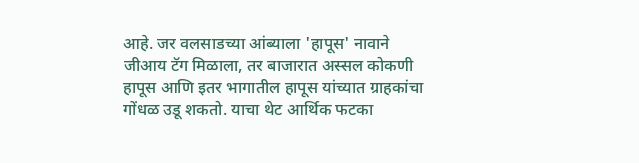आहे. जर वलसाडच्या आंब्याला 'हापूस' नावाने जीआय टॅग मिळाला, तर बाजारात अस्सल कोकणी हापूस आणि इतर भागातील हापूस यांच्यात ग्राहकांचा गोंधळ उडू शकतो. याचा थेट आर्थिक फटका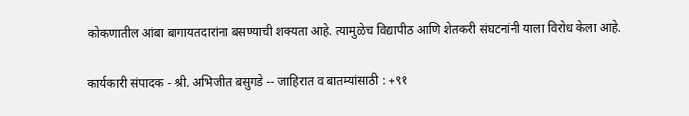कोकणातील आंबा बागायतदारांना बसण्याची शक्यता आहे. त्यामुळेच विद्यापीठ आणि शेतकरी संघटनांनी याला विरोध केला आहे.

कार्यकारी संपादक - श्री. अभिजीत बसुगडे -- जाहिरात व बातम्यांसाठी : +९१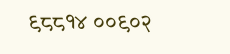९८८१४ ००९०२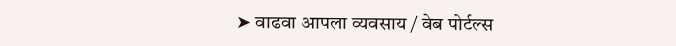➤ वाढवा आपला व्यवसाय / वेब पोर्टल्स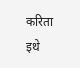करिता इथे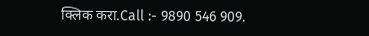क्लिक करा.Call :- 9890 546 909.